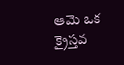ఆమె ఒక క్రైస్తవ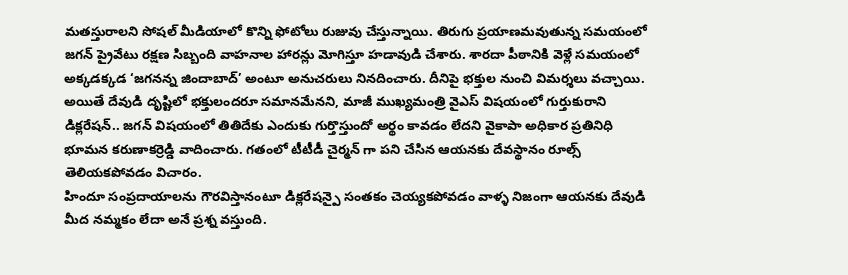మతస్తురాలని సోషల్ మీడియాలో కొన్ని ఫోటోలు రుజువు చేస్తున్నాయి. తిరుగు ప్రయాణమవుతున్న సమయంలో జగన్ ప్రైవేటు రక్షణ సిబ్బంది వాహనాల హారన్లు మోగిస్తూ హడావుడి చేశారు. శారదా పీఠానికి వెళ్లే సమయంలో అక్కడక్కడ ‘జగనన్న జిందాబాద్’ అంటూ అనుచరులు నినదించారు. దీనిపై భక్తుల నుంచి విమర్శలు వచ్చాయి.
అయితే దేవుడి దృష్టిలో భక్తులందరూ సమానమేనని, మాజీ ముఖ్యమంత్రి వైఎస్ విషయంలో గుర్తుకురాని డిక్లరేషన్.. జగన్ విషయంలో తితిదేకు ఎందుకు గుర్తొస్తుందో అర్థం కావడం లేదని వైకాపా అధికార ప్రతినిధి భూమన కరుణాకర్రెడ్డి వాదించారు. గతంలో టీటీడీ చైర్మన్ గా పని చేసిన ఆయనకు దేవస్థానం రూల్స్ తెలియకపోవడం విచారం.
హిందూ సంప్రదాయాలను గౌరవిస్తానంటూ డిక్లరేషన్పై సంతకం చెయ్యకపోవడం వాళ్ళ నిజంగా ఆయనకు దేవుడి మీద నమ్మకం లేదా అనే ప్రశ్న వస్తుంది.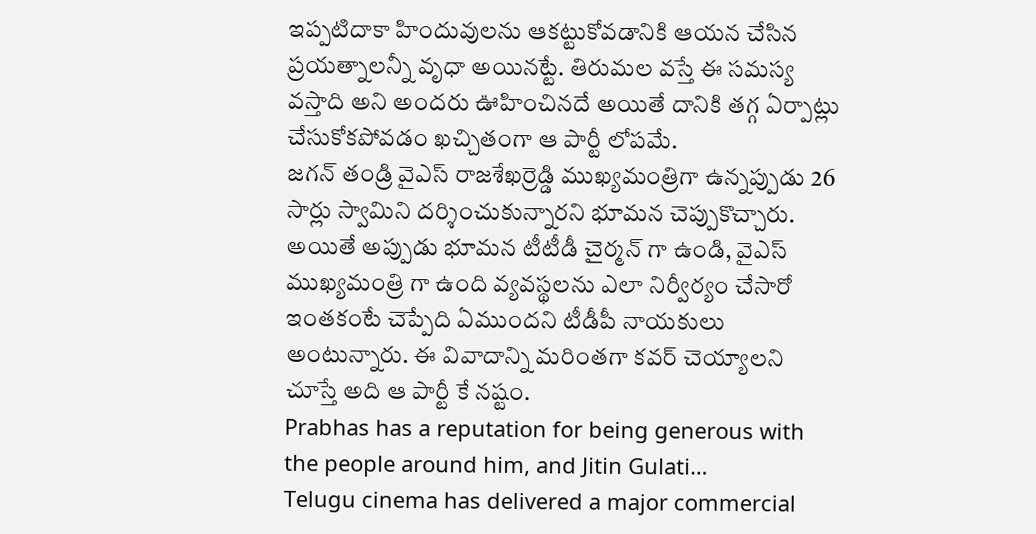ఇప్పటిదాకా హిందువులను ఆకట్టుకోవడానికి ఆయన చేసిన ప్రయత్నాలన్నీ వృధా అయినట్టే. తిరుమల వస్తే ఈ సమస్య వస్తాది అని అందరు ఊహించినదే అయితే దానికి తగ్గ ఏర్పాట్లు చేసుకోకపోవడం ఖచ్చితంగా ఆ పార్టీ లోపమే.
జగన్ తండ్రి వైఎస్ రాజశేఖర్రెడ్డి ముఖ్యమంత్రిగా ఉన్నప్పుడు 26 సార్లు స్వామిని దర్శించుకున్నారని భూమన చెప్పుకొచ్చారు. అయితే అప్పుడు భూమన టీటీడీ చైర్మన్ గా ఉండి, వైఎస్ ముఖ్యమంత్రి గా ఉంది వ్యవస్థలను ఎలా నిర్వీర్యం చేసారో ఇంతకంటే చెప్పేది ఏముందని టీడీపీ నాయకులు అంటున్నారు. ఈ వివాదాన్ని మరింతగా కవర్ చెయ్యాలని చూస్తే అది ఆ పార్టీ కే నష్టం.
Prabhas has a reputation for being generous with the people around him, and Jitin Gulati…
Telugu cinema has delivered a major commercial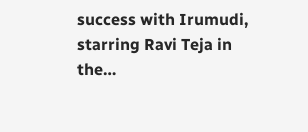success with Irumudi, starring Ravi Teja in the…